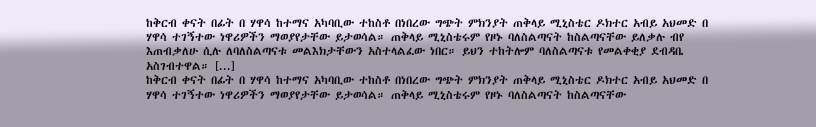ከቅርብ ቀናት በፊት በ ሃዋሳ ከተማና አካባቢው ተከስቶ በነበረው ግጭት ምክንያት ጠቅላይ ሚኒስቴር ዶክተር አብይ አህመድ በ ሃዋሳ ተገኝተው ነዋሪዎችን ማወያየታቸው ይታወሳል። ጠቅላይ ሚኒስቴሩም የዞኑ ባለስልጣናት ከስልጣናቸው ይለቃሉ ብየ እጠብቃለሁ ሲሉ ለባለስልጣናቱ መልእክታቸውን አስተላልፈው ነበር። ይህን ተከትሎም ባለስልጣናቱ የመልቀቂያ ደብዳቤ አስገብተዋል። [...]
ከቅርብ ቀናት በፊት በ ሃዋሳ ከተማና አካባቢው ተከስቶ በነበረው ግጭት ምክንያት ጠቅላይ ሚኒስቴር ዶክተር አብይ አህመድ በ ሃዋሳ ተገኝተው ነዋሪዎችን ማወያየታቸው ይታወሳል። ጠቅላይ ሚኒስቴሩም የዞኑ ባለስልጣናት ከስልጣናቸው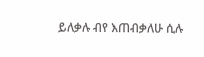ይለቃሉ ብየ እጠብቃለሁ ሲሉ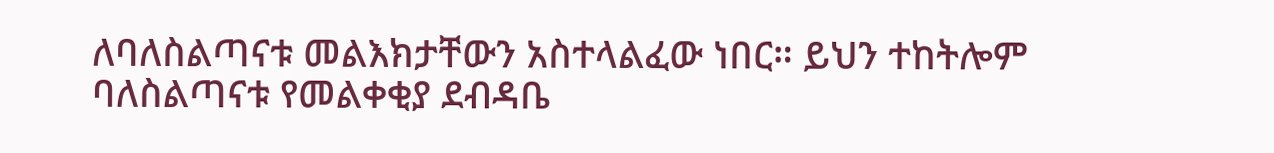ለባለስልጣናቱ መልእክታቸውን አስተላልፈው ነበር። ይህን ተከትሎም ባለስልጣናቱ የመልቀቂያ ደብዳቤ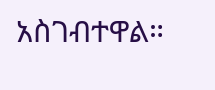አስገብተዋል።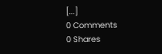[...]
0 Comments
0 Shares